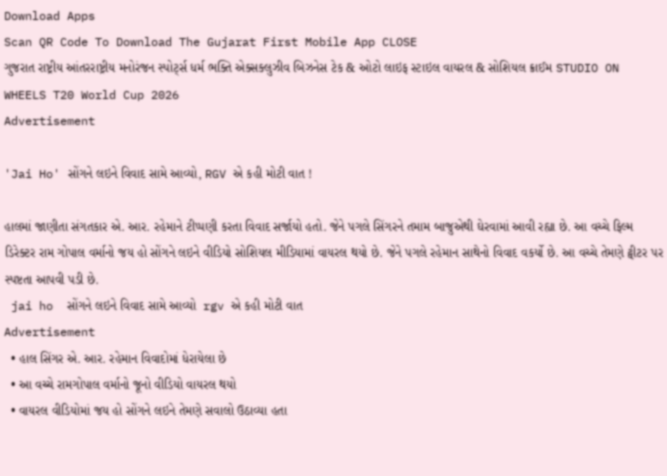Download Apps
Scan QR Code To Download The Gujarat First Mobile App CLOSE
ગુજરાત રાષ્ટ્રીય આંતરરાષ્ટ્રીય મનોરંજન સ્પોર્ટ્સ ધર્મ ભક્તિ એક્સક્લુઝીવ બિઝનેસ ટેક & ઓટો લાઇફ સ્ટાઇલ વાયરલ & સોશિયલ ક્રાઈમ STUDIO ON WHEELS T20 World Cup 2026
Advertisement

'Jai Ho' સોંગને લઇને વિવાદ સામે આવ્યો, RGV એ કહી મોટી વાત !

હાલમાં જાણીતા સંગતકાર એ. આર. રહેમાને ટીપ્પણી કરતા વિવાદ સર્જાયો હતો. જેને પગલે સિંગરને તમામ બાજુએથી ઘેરવામાં આવી રહ્યા છે. આ વચ્ચે ફિલ્મ ડિરેક્ટર રામ ગોપાલ વર્માનો જય હો સોંગને લઇને વીડિયો સોશિયલ મીડિયામાં વાયરલ થયો છે. જેને પગલે રહેમાન સાથેનો વિવાદ વકર્યો છે. આ વચ્ચે તેમણે ટ્વીટર પર સ્પષ્ટતા આપવી પડી છે.
 jai ho  સોંગને લઇને વિવાદ સામે આવ્યો  rgv એ કહી મોટી વાત
Advertisement
  • હાલ સિંગર એ. આર. રહેમાન વિવાદોમાં ધેરાયેલા છે
  • આ વચ્ચે રામગોપાલ વર્માનો જૂનો વીડિયો વાયરલ થયો
  • વાયરલ વીડિયોમાં જય હો સોંગને લઇને તેમણે સવાલો ઉઠાવ્યા હતા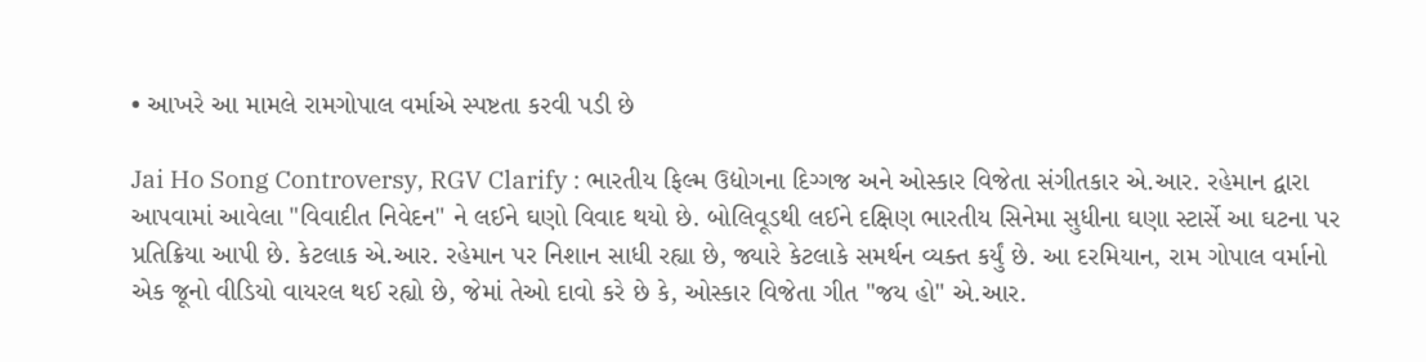• આખરે આ મામલે રામગોપાલ વર્માએ સ્પષ્ટતા કરવી પડી છે

Jai Ho Song Controversy, RGV Clarify : ભારતીય ફિલ્મ ઉદ્યોગના દિગ્ગજ અને ઓસ્કાર વિજેતા સંગીતકાર એ.આર. રહેમાન દ્વારા આપવામાં આવેલા "વિવાદીત નિવેદન" ને લઈને ઘણો વિવાદ થયો છે. બોલિવૂડથી લઈને દક્ષિણ ભારતીય સિનેમા સુધીના ઘણા સ્ટાર્સે આ ઘટના પર પ્રતિક્રિયા આપી છે. કેટલાક એ.આર. રહેમાન પર નિશાન સાધી રહ્યા છે, જ્યારે કેટલાકે સમર્થન વ્યક્ત કર્યું છે. આ દરમિયાન, રામ ગોપાલ વર્માનો એક જૂનો વીડિયો વાયરલ થઈ રહ્યો છે, જેમાં તેઓ દાવો કરે છે કે, ઓસ્કાર વિજેતા ગીત "જય હો" એ.આર.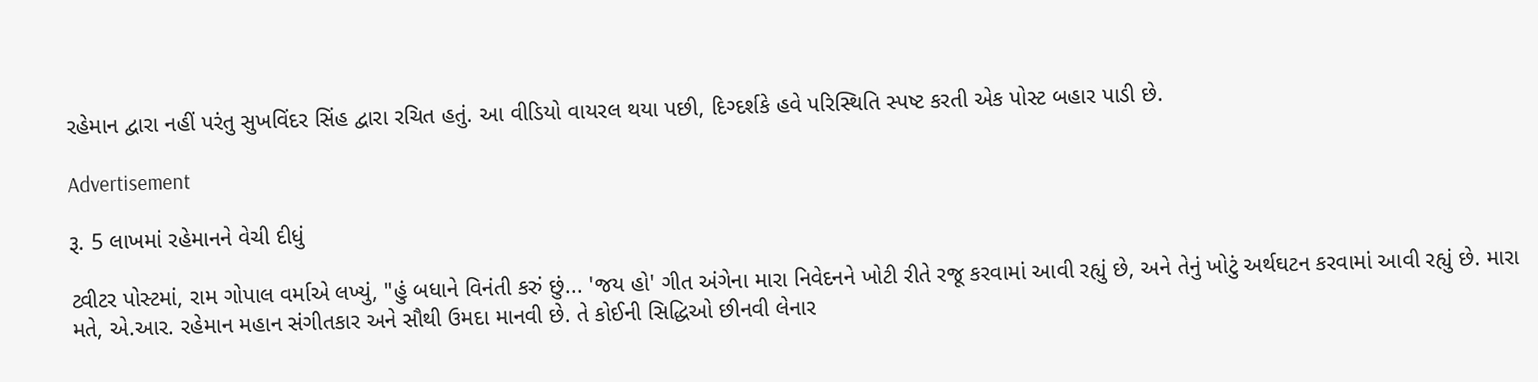રહેમાન દ્વારા નહીં પરંતુ સુખવિંદર સિંહ દ્વારા રચિત હતું. આ વીડિયો વાયરલ થયા પછી, દિગ્દર્શકે હવે પરિસ્થિતિ સ્પષ્ટ કરતી એક પોસ્ટ બહાર પાડી છે.

Advertisement

રૂ. 5 લાખમાં રહેમાનને વેચી દીધું

ટ્વીટર પોસ્ટમાં, રામ ગોપાલ વર્માએ લખ્યું, "હું બધાને વિનંતી કરું છું... 'જય હો' ગીત અંગેના મારા નિવેદનને ખોટી રીતે રજૂ કરવામાં આવી રહ્યું છે, અને તેનું ખોટું અર્થઘટન કરવામાં આવી રહ્યું છે. મારા મતે, એ.આર. રહેમાન મહાન સંગીતકાર અને સૌથી ઉમદા માનવી છે. તે કોઈની સિદ્ધિઓ છીનવી લેનાર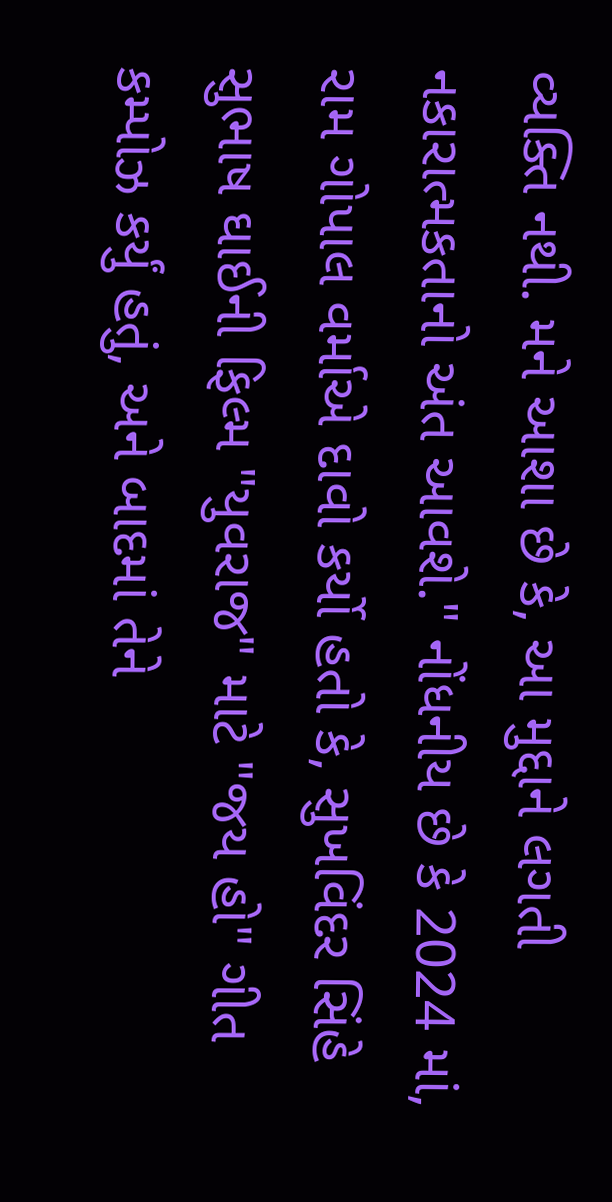વ્યક્તિ નથી. મને આશા છે કે, આ મુદ્દાને લગતી નકારાત્મકતાનો અંત આવશે." નોંધનીય છે કે 2024 માં, રામ ગોપાલ વર્માએ દાવો કર્યો હતો કે, સુખવિંદર સિંહે સુભાષ ઘાઈની ફિલ્મ "યુવરાજ" માટે "જય હો" ગીત કમ્પોઝ કર્યું હતું, અને બાદમાં તેને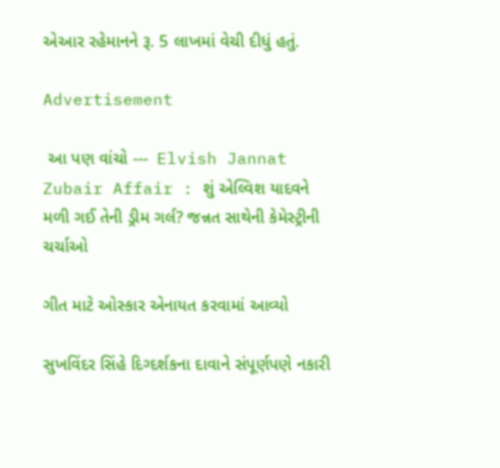એઆર રહેમાનને રૂ. 5 લાખમાં વેચી દીધું હતું.

Advertisement

 આ પણ વાંચો ---  Elvish Jannat Zubair Affair : શું એલ્વિશ યાદવને મળી ગઈ તેની ડ્રીમ ગર્લ? જન્નત સાથેની કેમેસ્ટ્રીની ચર્ચાઓ

ગીત માટે ઓસ્કાર એનાયત કરવામાં આવ્યો

સુખવિંદર સિંહે દિગ્દર્શકના દાવાને સંપૂર્ણપણે નકારી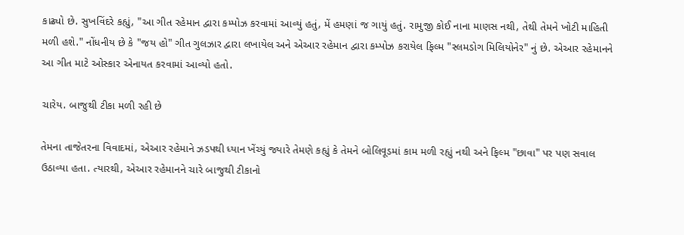કાઢ્યો છે. સુખવિંદરે કહ્યું, "આ ગીત રહેમાન દ્વારા કમ્પોઝ કરવામાં આવ્યું હતું, મેં હમણાં જ ગાયું હતું. રામુજી કોઈ નાના માણસ નથી, તેથી તેમને ખોટી માહિતી મળી હશે." નોંધનીય છે કે "જય હો" ગીત ગુલઝાર દ્વારા લખાયેલ અને એઆર રહેમાન દ્વારા કમ્પોઝ કરાયેલ ફિલ્મ "સ્લમડોગ મિલિયોનેર" નું છે. એઆર રહેમાનને આ ગીત માટે ઓસ્કાર એનાયત કરવામાં આવ્યો હતો.

ચારેય. બાજુથી ટીકા મળી રહી છે

તેમના તાજેતરના વિવાદમાં, એઆર રહેમાને ઝડપથી ધ્યાન ખેંચ્યું જ્યારે તેમણે કહ્યું કે તેમને બોલિવૂડમાં કામ મળી રહ્યું નથી અને ફિલ્મ "છાવા" પર પણ સવાલ ઉઠાવ્યા હતા. ત્યારથી, એઆર રહેમાનને ચારે બાજુથી ટીકાનો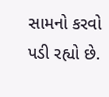સામનો કરવો પડી રહ્યો છે.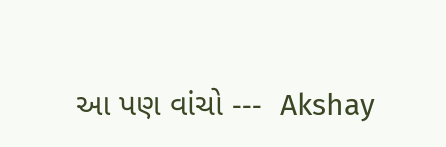આ પણ વાંચો ---  Akshay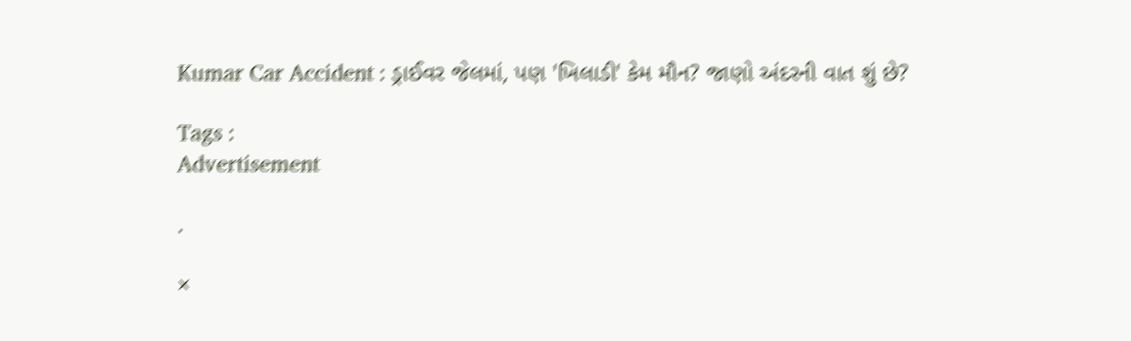Kumar Car Accident : ડ્રાઈવર જેલમાં, પણ 'ખિલાડી' કેમ મૌન? જાણો અંદરની વાત શું છે?

Tags :
Advertisement

.

×